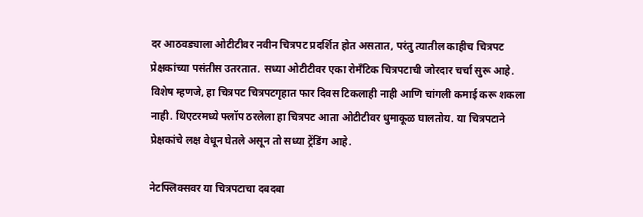दर आठवड्याला ओटीटीवर नवीन चित्रपट प्रदर्शित होत असतात, परंतु त्यातील काहीच चित्रपट प्रेक्षकांच्या पसंतीस उतरतात. सध्या ओटीटीवर एका रोमँटिक चित्रपटाची जोरदार चर्चा सुरू आहे. विशेष म्हणजे, हा चित्रपट चित्रपटगृहात फार दिवस टिकलाही नाही आणि चांगली कमाई करू शकला नाही. थिएटरमध्ये फ्लॉप ठरलेला हा चित्रपट आता ओटीटीवर धुमाकूळ घालतोय. या चित्रपटाने प्रेक्षकांचे लक्ष वेधून घेतले असून तो सध्या ट्रेंडिंग आहे.

नेटफ्लिक्सवर या चित्रपटाचा दबदबा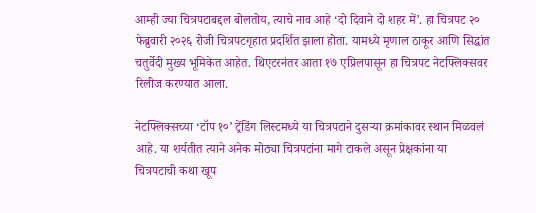आम्ही ज्या चित्रपटाबद्दल बोलतोय, त्याचे नाव आहे ‘दो दिवाने दो शहर में’. हा चित्रपट २० फेब्रुवारी २०२६ रोजी चित्रपटगृहात प्रदर्शित झाला होता. यामध्ये मृणाल ठाकूर आणि सिद्धांत चतुर्वेदी मुख्य भूमिकेत आहेत. थिएटरनंतर आता १७ एप्रिलपासून हा चित्रपट नेटफ्लिक्सवर रिलीज करण्यात आला.

नेटफ्लिक्सच्या ‘टॉप १०’ ट्रेंडिंग लिस्टमध्ये या चित्रपटाने दुसऱ्या क्रमांकावर स्थान मिळवलं आहे. या शर्यतीत त्याने अनेक मोठ्या चित्रपटांना मागे टाकले असून प्रेक्षकांना या चित्रपटाची कथा खूप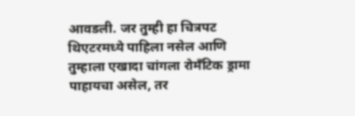आवडली. जर तुम्ही हा चित्रपट थिएटरमध्ये पाहिला नसेल आणि तुम्हाला एखादा चांगला रोमँटिक ड्रामा पाहायचा असेल, तर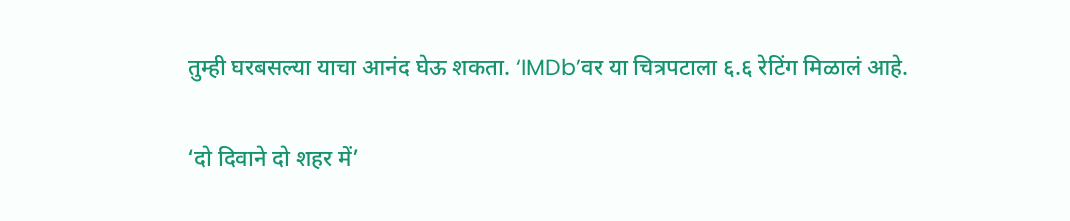तुम्ही घरबसल्या याचा आनंद घेऊ शकता. ‘IMDb’वर या चित्रपटाला ६.६ रेटिंग मिळालं आहे.

‘दो दिवाने दो शहर में’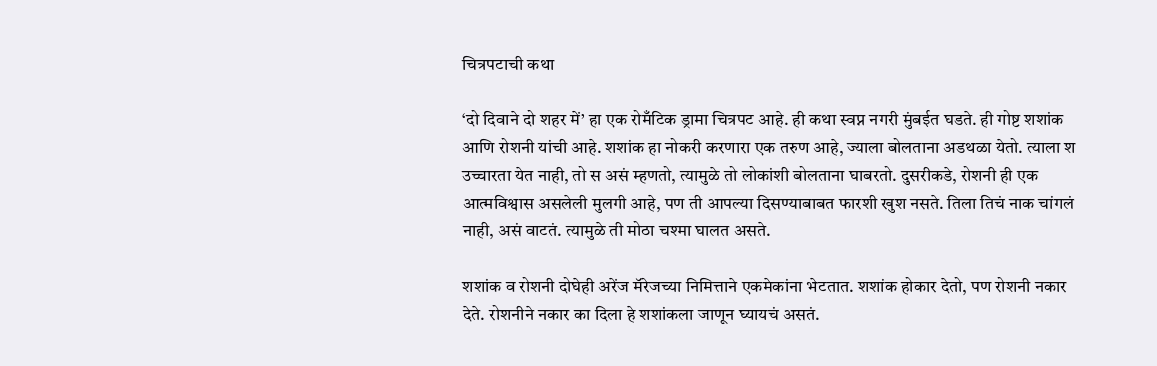चित्रपटाची कथा

‘दो दिवाने दो शहर में’ हा एक रोमँटिक ड्रामा चित्रपट आहे. ही कथा स्वप्न नगरी मुंबईत घडते. ही गोष्ट शशांक आणि रोशनी यांची आहे. शशांक हा नोकरी करणारा एक तरुण आहे, ज्याला बोलताना अडथळा येतो. त्याला श उच्चारता येत नाही, तो स असं म्हणतो, त्यामुळे तो लोकांशी बोलताना घाबरतो. दुसरीकडे, रोशनी ही एक आत्मविश्वास असलेली मुलगी आहे, पण ती आपल्या दिसण्याबाबत फारशी खुश नसते. तिला तिचं नाक चांगलं नाही, असं वाटतं. त्यामुळे ती मोठा चश्मा घालत असते.

शशांक व रोशनी दोघेही अरेंज मॅरेजच्या निमित्ताने एकमेकांना भेटतात. शशांक होकार देतो, पण रोशनी नकार देते. रोशनीने नकार का दिला हे शशांकला जाणून घ्यायचं असतं.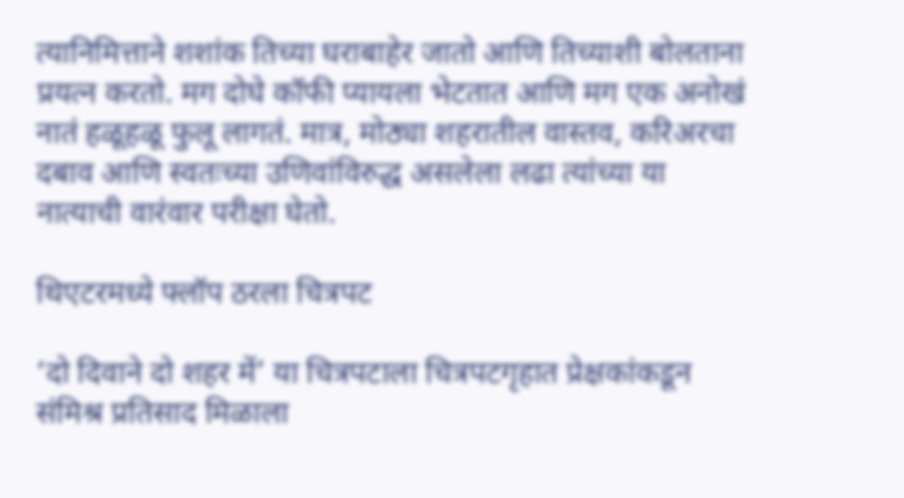त्यानिमित्ताने शशांक तिच्या घराबाहेर जातो आणि तिच्याशी बोलताना प्रयत्न करतो. मग दोघे कॉफी प्यायला भेटतात आणि मग एक अनोखं नातं हळूहळू फुलू लागतं. मात्र, मोठ्या शहरातील वास्तव, करिअरचा दबाव आणि स्वतःच्या उणिवांविरुद्ध असलेला लढा त्यांच्या या नात्याची वारंवार परीक्षा घेतो.

थिएटरमध्ये फ्लॉप ठरला चित्रपट

‘दो दिवाने दो शहर में’ या चित्रपटाला चित्रपटगृहात प्रेक्षकांकडून संमिश्र प्रतिसाद मिळाला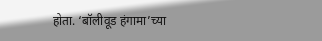होता. ‘बॉलीवूड हंगामा’च्या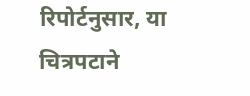रिपोर्टनुसार, या चित्रपटाने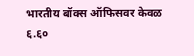भारतीय बॉक्स ऑफिसवर केवळ ६.६०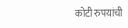कोटी रुपयांची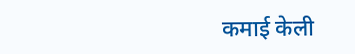कमाई केली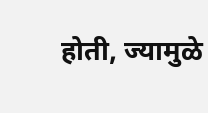होती, ज्यामुळे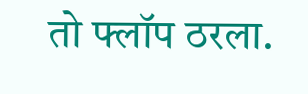तो फ्लॉप ठरला.